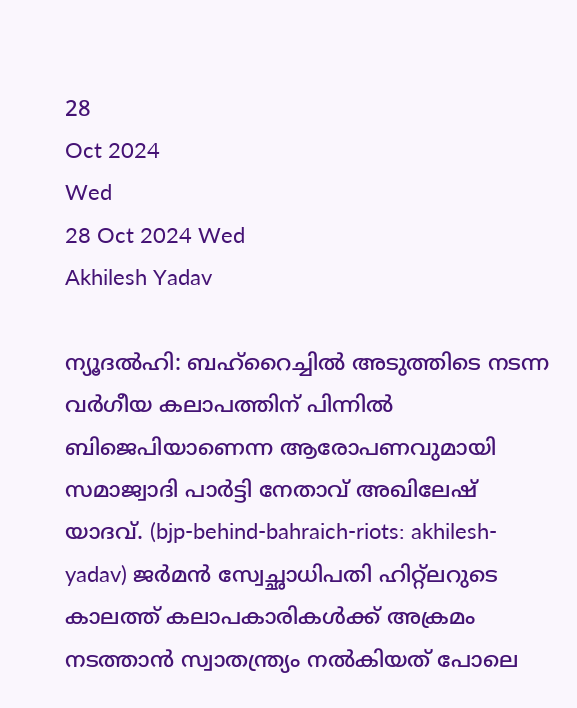28
Oct 2024
Wed
28 Oct 2024 Wed
Akhilesh Yadav

ന്യൂദല്‍ഹി: ബഹ്റൈച്ചില്‍ അടുത്തിടെ നടന്ന വര്‍ഗീയ കലാപത്തിന് പിന്നില്‍ ബിജെപിയാണെന്ന ആരോപണവുമായി സമാജ്വാദി പാര്‍ട്ടി നേതാവ് അഖിലേഷ് യാദവ്. (bjp-behind-bahraich-riots: akhilesh-yadav) ജര്‍മന്‍ സ്വേച്ഛാധിപതി ഹിറ്റ്ലറുടെ കാലത്ത് കലാപകാരികള്‍ക്ക് അക്രമം നടത്താന്‍ സ്വാതന്ത്ര്യം നല്‍കിയത് പോലെ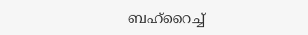ബഹ്റൈച്ച്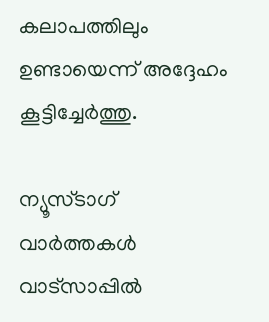കലാപത്തിലും ഉണ്ടായെന്ന് അദ്ദേഹം കൂട്ടിച്ചേര്‍ത്തു.

ന്യൂസ്ടാഗ് വാര്‍ത്തകള്‍ വാട്‌സാപ്പില്‍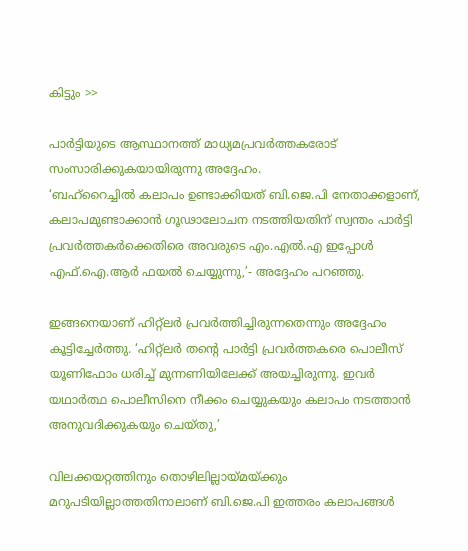കിട്ടും >>

പാര്‍ട്ടിയുടെ ആസ്ഥാനത്ത് മാധ്യമപ്രവര്‍ത്തകരോട് സംസാരിക്കുകയായിരുന്നു അദ്ദേഹം.
‘ബഹ്റൈച്ചില്‍ കലാപം ഉണ്ടാക്കിയത് ബി.ജെ.പി നേതാക്കളാണ്, കലാപമുണ്ടാക്കാന്‍ ഗൂഢാലോചന നടത്തിയതിന് സ്വന്തം പാര്‍ട്ടി പ്രവര്‍ത്തകര്‍ക്കെതിരെ അവരുടെ എം.എല്‍.എ ഇപ്പോള്‍ എഫ്.ഐ.ആര്‍ ഫയല്‍ ചെയ്യുന്നു,’- അദ്ദേഹം പറഞ്ഞു.

ഇങ്ങനെയാണ് ഹിറ്റ്ലര്‍ പ്രവര്‍ത്തിച്ചിരുന്നതെന്നും അദ്ദേഹം കൂട്ടിച്ചേര്‍ത്തു. ‘ഹിറ്റ്ലര്‍ തന്റെ പാര്‍ട്ടി പ്രവര്‍ത്തകരെ പൊലീസ് യൂണിഫോം ധരിച്ച് മുന്നണിയിലേക്ക് അയച്ചിരുന്നു. ഇവര്‍ യഥാര്‍ത്ഥ പൊലീസിനെ നീക്കം ചെയ്യുകയും കലാപം നടത്താന്‍ അനുവദിക്കുകയും ചെയ്തു,’

വിലക്കയറ്റത്തിനും തൊഴിലില്ലായ്മയ്ക്കും മറുപടിയില്ലാത്തതിനാലാണ് ബി.ജെ.പി ഇത്തരം കലാപങ്ങള്‍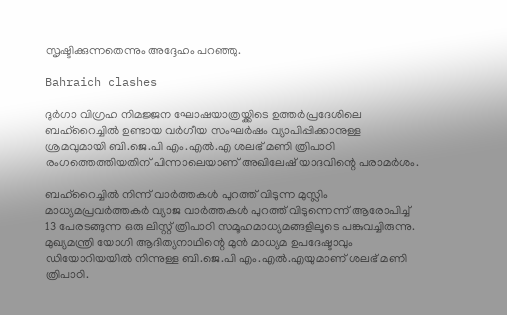സൃഷ്ടിക്കുന്നതെന്നും അദ്ദേഹം പറഞ്ഞു.

Bahraich clashes

ദുര്‍ഗാ വിഗ്രഹ നിമജ്ജന ഘോഷയാത്രയ്ക്കിടെ ഉത്തര്‍പ്രദേശിലെ ബഹ്റൈച്ചില്‍ ഉണ്ടായ വര്‍ഗീയ സംഘര്‍ഷം വ്യാപിപ്പിക്കാനുള്ള ശ്രമവുമായി ബി.ജെ.പി എം.എല്‍.എ ശലഭ് മണി ത്രിപാഠി രംഗത്തെത്തിയതിന് പിന്നാലെയാണ് അഖിലേഷ് യാദവിന്റെ പരാമര്‍ശം.

ബഹ്റൈച്ചില്‍ നിന്ന് വാര്‍ത്തകള്‍ പുറത്ത് വിടുന്ന മുസ്ലിം മാധ്യമപ്രവര്‍ത്തകര്‍ വ്യാജ വാര്‍ത്തകള്‍ പുറത്ത് വിടുന്നെന്ന് ആരോപിച്ച് 13 പേരടങ്ങുന്ന ഒരു ലിസ്റ്റ് ത്രിപാഠി സമൂഹമാധ്യമങ്ങളിലൂടെ പങ്കുവച്ചിരുന്നു. മുഖ്യമന്ത്രി യോഗി ആദിത്യനാഥിന്റെ മുന്‍ മാധ്യമ ഉപദേഷ്ടാവും ഡിയോറിയയില്‍ നിന്നുള്ള ബി.ജെ.പി എം.എല്‍.എയുമാണ് ശലഭ് മണി ത്രിപാഠി.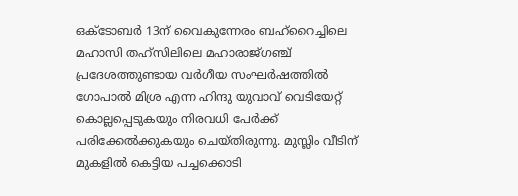ഒക്ടോബര്‍ 13ന് വൈകുന്നേരം ബഹ്റൈച്ചിലെ മഹാസി തഹ്സിലിലെ മഹാരാജ്ഗഞ്ച് പ്രദേശത്തുണ്ടായ വര്‍ഗീയ സംഘര്‍ഷത്തില്‍ ഗോപാല്‍ മിശ്ര എന്ന ഹിന്ദു യുവാവ് വെടിയേറ്റ് കൊല്ലപ്പെടുകയും നിരവധി പേര്‍ക്ക് പരിക്കേല്‍ക്കുകയും ചെയ്തിരുന്നു. മുസ്ലിം വീടിന് മുകളില്‍ കെട്ടിയ പച്ചക്കൊടി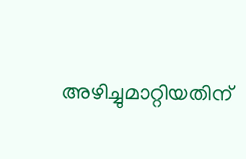അഴിച്ചുമാറ്റിയതിന്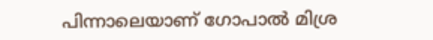പിന്നാലെയാണ് ഗോപാല്‍ മിശ്ര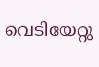വെടിയേറ്റു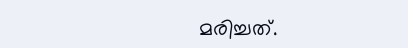മരിച്ചത്.